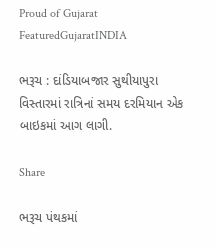Proud of Gujarat
FeaturedGujaratINDIA

ભરૂચ : દાંડિયાબજાર સુથીયાપુરા વિસ્તારમાં રાત્રિનાં સમય દરમિયાન એક બાઇકમાં આગ લાગી.

Share

ભરૂચ પંથકમાં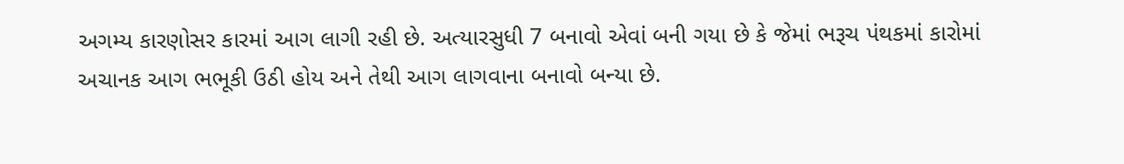અગમ્ય કારણોસર કારમાં આગ લાગી રહી છે. અત્યારસુધી 7 બનાવો એવાં બની ગયા છે કે જેમાં ભરૂચ પંથકમાં કારોમાં અચાનક આગ ભભૂકી ઉઠી હોય અને તેથી આગ લાગવાના બનાવો બન્યા છે.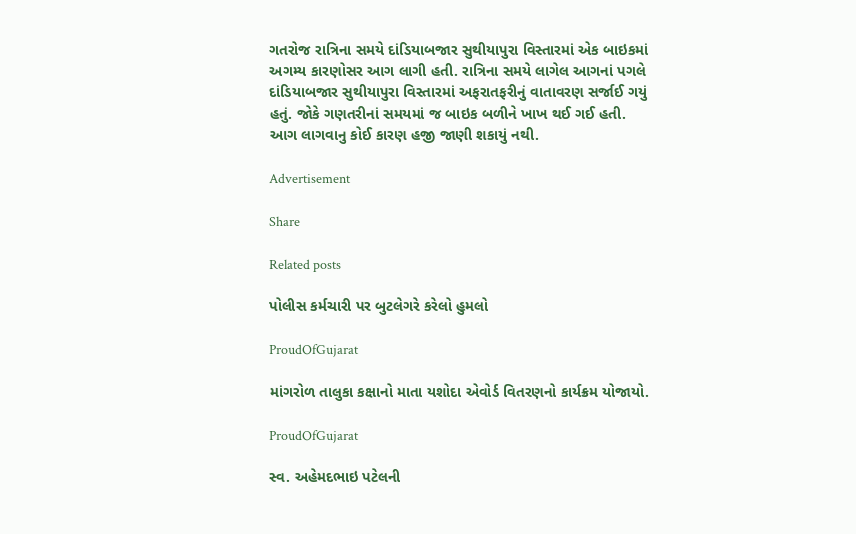ગતરોજ રાત્રિના સમયે દાંડિયાબજાર સુથીયાપુરા વિસ્તારમાં એક બાઇકમાં અગમ્ય કારણોસર આગ લાગી હતી. રાત્રિના સમયે લાગેલ આગનાં પગલે દાંડિયાબજાર સુથીયાપુરા વિસ્તારમાં અફરાતફરીનું વાતાવરણ સર્જાઈ ગયું હતું. જોકે ગણતરીનાં સમયમાં જ બાઇક બળીને ખાખ થઈ ગઈ હતી. આગ લાગવાનુ કોઈ કારણ હજી જાણી શકાયું નથી.

Advertisement

Share

Related posts

પોલીસ કર્મચારી પર બુટલેગરે કરેલો હુમલો

ProudOfGujarat

માંગરોળ તાલુકા કક્ષાનો માતા યશોદા એવોર્ડ વિતરણનો કાર્યક્રમ યોજાયો.

ProudOfGujarat

સ્વ. અહેમદભાઇ પટેલની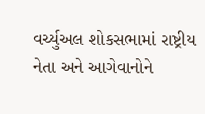વર્ચ્યુઅલ શોકસભામાં રાષ્ટ્રીય નેતા અને આગેવાનોને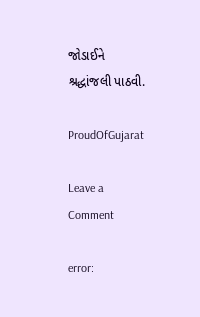જોડાઈને શ્રદ્ધાંજલી પાઠવી.

ProudOfGujarat

Leave a Comment

error: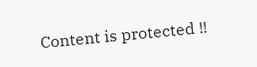Content is protected !!